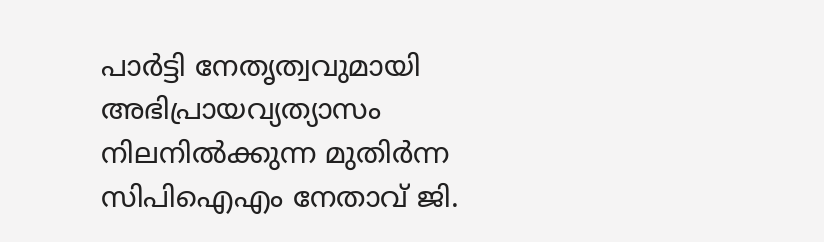പാർട്ടി നേതൃത്വവുമായി അഭിപ്രായവ്യത്യാസം നിലനിൽക്കുന്ന മുതിർന്ന സിപിഐഎം നേതാവ് ജി.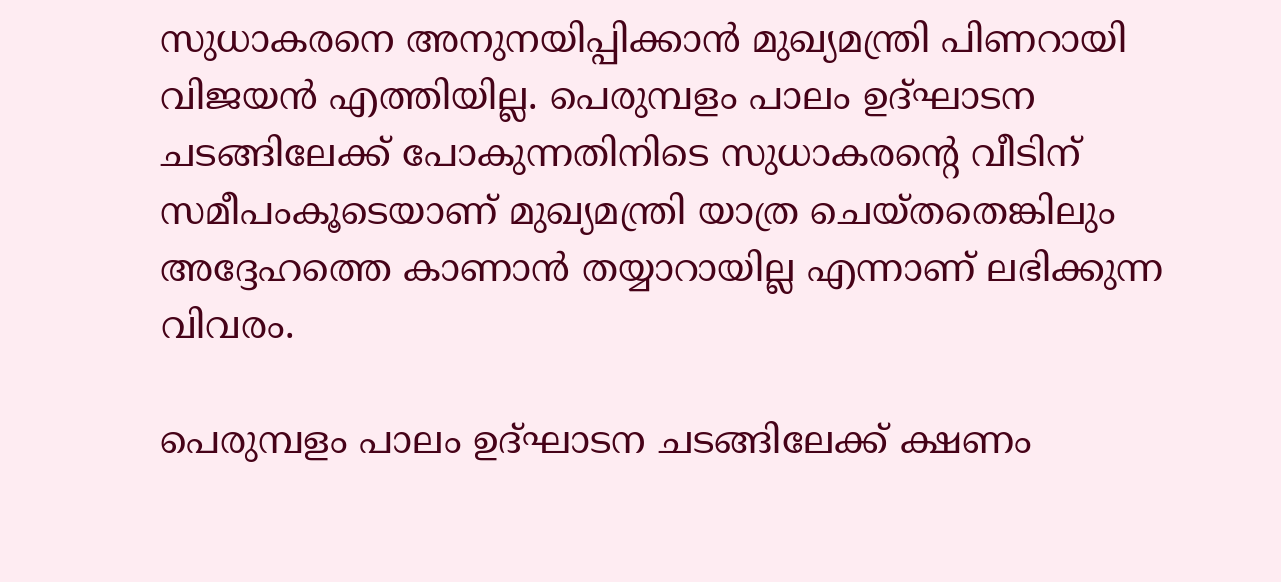സുധാകരനെ അനുനയിപ്പിക്കാൻ മുഖ്യമന്ത്രി പിണറായി വിജയൻ എത്തിയില്ല. പെരുമ്പളം പാലം ഉദ്ഘാടന ചടങ്ങിലേക്ക് പോകുന്നതിനിടെ സുധാകരന്റെ വീടിന് സമീപംകൂടെയാണ് മുഖ്യമന്ത്രി യാത്ര ചെയ്തതെങ്കിലും അദ്ദേഹത്തെ കാണാൻ തയ്യാറായില്ല എന്നാണ് ലഭിക്കുന്ന വിവരം.

പെരുമ്പളം പാലം ഉദ്ഘാടന ചടങ്ങിലേക്ക് ക്ഷണം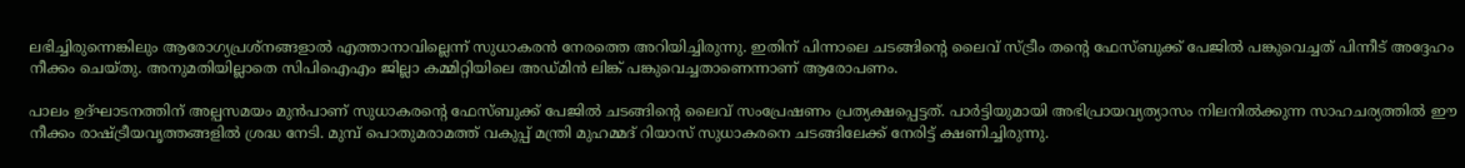ലഭിച്ചിരുന്നെങ്കിലും ആരോഗ്യപ്രശ്നങ്ങളാൽ എത്താനാവില്ലെന്ന് സുധാകരൻ നേരത്തെ അറിയിച്ചിരുന്നു. ഇതിന് പിന്നാലെ ചടങ്ങിന്റെ ലൈവ് സ്ട്രീം തന്റെ ഫേസ്ബുക്ക് പേജിൽ പങ്കുവെച്ചത് പിന്നീട് അദ്ദേഹം നീക്കം ചെയ്തു. അനുമതിയില്ലാതെ സിപിഐഎം ജില്ലാ കമ്മിറ്റിയിലെ അഡ്മിൻ ലിങ്ക് പങ്കുവെച്ചതാണെന്നാണ് ആരോപണം.

പാലം ഉദ്ഘാടനത്തിന് അല്പസമയം മുൻപാണ് സുധാകരന്റെ ഫേസ്ബുക്ക് പേജിൽ ചടങ്ങിന്റെ ലൈവ് സംപ്രേഷണം പ്രത്യക്ഷപ്പെട്ടത്. പാർട്ടിയുമായി അഭിപ്രായവ്യത്യാസം നിലനിൽക്കുന്ന സാഹചര്യത്തിൽ ഈ നീക്കം രാഷ്ട്രീയവൃത്തങ്ങളിൽ ശ്രദ്ധ നേടി. മുമ്പ് പൊതുമരാമത്ത് വകുപ്പ് മന്ത്രി മുഹമ്മദ് റിയാസ് സുധാകരനെ ചടങ്ങിലേക്ക് നേരിട്ട് ക്ഷണിച്ചിരുന്നു.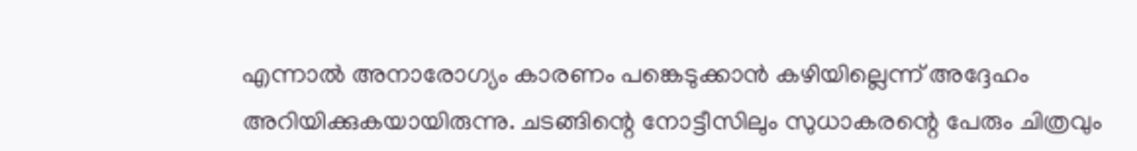എന്നാൽ അനാരോഗ്യം കാരണം പങ്കെടുക്കാൻ കഴിയില്ലെന്ന് അദ്ദേഹം അറിയിക്കുകയായിരുന്നു. ചടങ്ങിന്റെ നോട്ടീസിലും സുധാകരന്റെ പേരും ചിത്രവും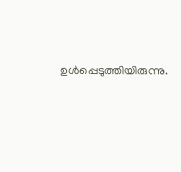ഉൾപ്പെടുത്തിയിരുന്നു.